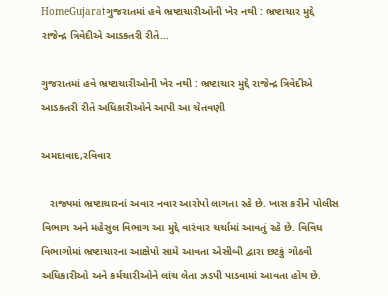HomeGujaratગુજરાતમાં હવે ભ્રષ્ટાચારીઓની ખેર નથી : ભ્રષ્ટાચાર મુદ્દે રાજેન્દ્ર ત્રિવેદીએ આડકતરી રીતે...

ગુજરાતમાં હવે ભ્રષ્ટાચારીઓની ખેર નથી : ભ્રષ્ટાચાર મુદ્દે રાજેન્દ્ર ત્રિવેદીએ આડકતરી રીતે અધિકારીઓને આપી આ ચેતવણી

અમદાવાદ,રવિવાર

   રાજ્યમાં ભ્રષ્ટાચારનાં અવાર નવાર આરોપો લાગતા રહે છે. ખાસ કરીને પોલીસ વિભાગ અને મહેસુલ વિભાગ આ મુદ્દે વારંવાર ચર્ચામાં આવતું રહે છે. વિવિધ વિભાગોમાં ભ્રષ્ટાચારના આક્ષેપો સામે આવતા એસીબી દ્વારા છટકું ગોઠવી અધિકારીઓ અને કર્મચારીઓને લાંચ લેતા ઝડપી પાડવામાં આવતા હોય છે.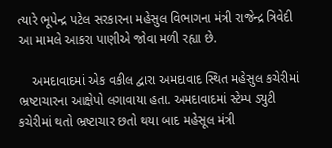ત્યારે ભૂપેન્દ્ર પટેલ સરકારના મહેસુલ વિભાગના મંત્રી રાજેન્દ્ર ત્રિવેદી આ મામલે આકરા પાણીએ જોવા મળી રહ્યા છે.

    અમદાવાદમાં એક વકીલ દ્વારા અમદાવાદ સ્થિત મહેસુલ કચેરીમાં ભ્રષ્ટાચારના આક્ષેપો લગાવાયા હતા. અમદાવાદમાં સ્ટેમ્પ ડ્યુટી કચેરીમાં થતો ભ્રષ્ટાચાર છતો થયા બાદ મહેસૂલ મંત્રી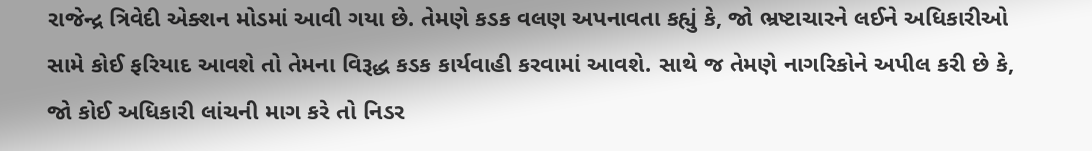રાજેન્દ્ર ત્રિવેદી એક્શન મોડમાં આવી ગયા છે. તેમણે કડક વલણ અપનાવતા કહ્યું કે, જો ભ્રષ્ટાચારને લઈને અધિકારીઓ સામે કોઈ ફરિયાદ આવશે તો તેમના વિરૂદ્ધ કડક કાર્યવાહી કરવામાં આવશે. સાથે જ તેમણે નાગરિકોને અપીલ કરી છે કે, જો કોઈ અધિકારી લાંચની માગ કરે તો નિડર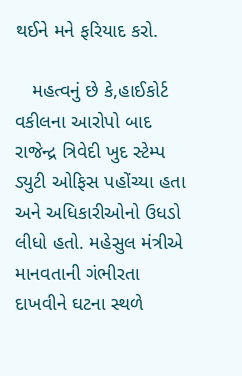થઈને મને ફરિયાદ કરો.

   મહત્વનું છે કે,હાઈકોર્ટ વકીલના આરોપો બાદ રાજેન્દ્ર ત્રિવેદી ખુદ સ્ટેમ્પ ડ્યુટી ઓફિસ પહોંચ્યા હતા અને અધિકારીઓનો ઉધડો લીધો હતો. મહેસુલ મંત્રીએ માનવતાની ગંભીરતા દાખવીને ઘટના સ્થળે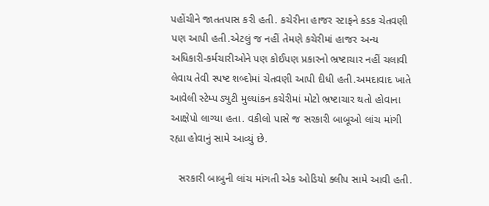પહોંચીને જાતતપાસ કરી હતી. કચેરીના હાજર સ્ટાફને કડક ચેતવણી પણ આપી હતી.એટલું જ નહીં તેમણે કચેરીમાં હાજર અન્ય અધિકારી-કર્મચારીઓને પણ કોઈપણ પ્રકારનો ભ્રષ્ટાચાર નહીં ચલાવી લેવાય તેવી સ્પષ્ટ શબ્દોમાં ચેતવણી આપી દીધી હતી.અમદાવાદ ખાતે આવેલી સ્ટેમ્પ ડ્યુટી મુલ્યાંકન કચેરીમાં મોટો ભ્રષ્ટાચાર થતો હોવાના આક્ષેપો લાગ્યા હતા. વકીલો પાસે જ સરકારી બાબૂઓ લાંચ માંગી રહ્યા હોવાનું સામે આવ્યું છે.

   સરકારી બાબુની લાંચ માંગતી એક ઓડિયો ક્લીપ સામે આવી હતી.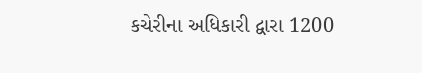કચેરીના અધિકારી દ્વારા 1200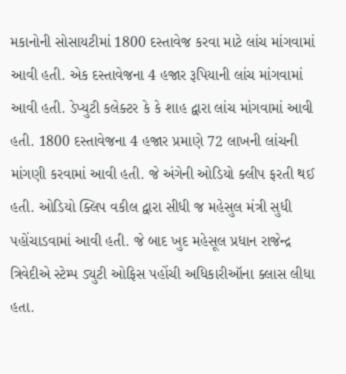મકાનોની સોસાયટીમાં 1800 દસ્તાવેજ કરવા માટે લાંચ માંગવામાં આવી હતી. એક દસ્તાવેજના 4 હજાર રૂપિયાની લાંચ માંગવામાં આવી હતી. ડેપ્યુટી કલેક્ટર કે કે શાહ દ્વારા લાંચ માંગવામાં આવી હતી. 1800 દસ્તાવેજના 4 હજાર પ્રમાણે 72 લાખની લાંચની માંગણી કરવામાં આવી હતી. જે અંગેની ઓડિયો ક્લીપ ફરતી થઈ હતી. ઓડિયો ક્લિપ વકીલ દ્વારા સીધી જ મહેસુલ મંત્રી સુધી પહોંચાડવામાં આવી હતી. જે બાદ ખુદ મહેસૂલ પ્રધાન રાજેન્દ્ર ત્રિવેદીએ સ્ટેમ્પ ડ્યુટી ઓફિસ પહોંચી અધિકારીઑના ક્લાસ લીધા હતા.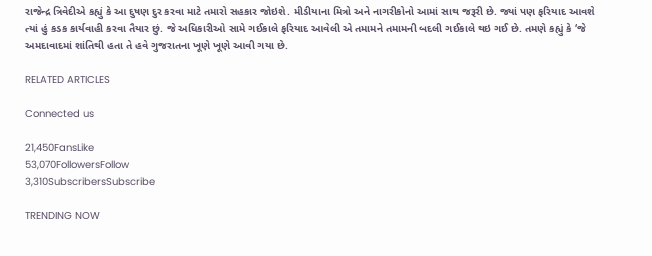રાજેન્દ્ર ત્રિવેદીએ કહ્યું કે આ દુષણ દુર કરવા માટે તમારો સહકાર જોઇશે. મીડીયાના મિત્રો અને નાગરીકોનો આમાં સાથ જરૂરી છે. જ્યાં પણ ફરિયાદ આવશે ત્યાં હું કડક કાર્યવાહી કરવા તૈયાર છું. જે અધિકારીઓ સામે ગઈકાલે ફરિયાદ આવેલી એ તમામને તમામની બદલી ગઈકાલે થઇ ગઈ છે. તમણે કહ્યું કે ‘જે અમદાવાદમાં શાંતિથી હતા તે હવે ગુજરાતના ખૂણે ખૂણે આવી ગયા છે.

RELATED ARTICLES

Connected us

21,450FansLike
53,070FollowersFollow
3,310SubscribersSubscribe

TRENDING NOW